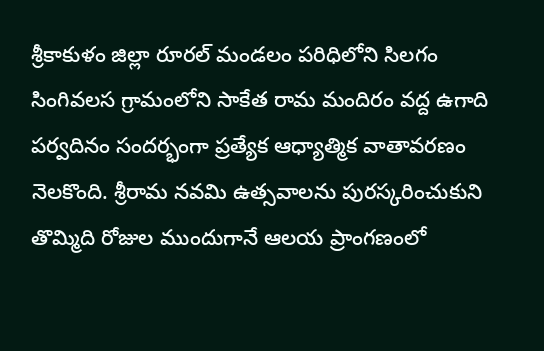శ్రీకాకుళం జిల్లా రూరల్ మండలం పరిధిలోని సిలగం సింగివలస గ్రామంలోని సాకేత రామ మందిరం వద్ద ఉగాది పర్వదినం సందర్భంగా ప్రత్యేక ఆధ్యాత్మిక వాతావరణం నెలకొంది. శ్రీరామ నవమి ఉత్సవాలను పురస్కరించుకుని తొమ్మిది రోజుల ముందుగానే ఆలయ ప్రాంగణంలో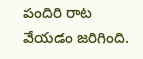పందిరి రాట వేయడం జరిగింది.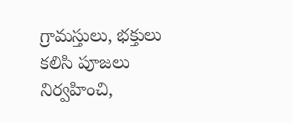గ్రామస్తులు, భక్తులు కలిసి పూజలు నిర్వహించి,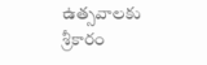ఉత్సవాలకు శ్రీకారం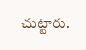చుట్టారు.